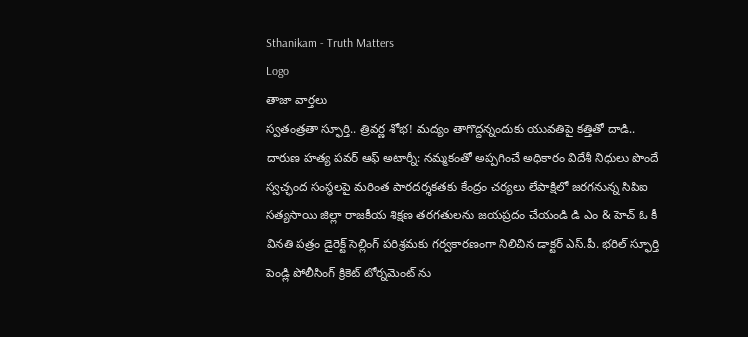Sthanikam - Truth Matters
Logo
తాజా వార్తలు
స్వతంత్రతా స్ఫూర్తి.. త్రివర్ణ శోభ! మద్యం తాగొద్దన్నందుకు యువతిపై కత్తితో దాడి.. దారుణ హత్య పవర్ ఆఫ్ అటార్నీ: నమ్మకంతో అప్పగించే అధికారం విదేశీ నిధులు పొందే స్వచ్ఛంద సంస్థలపై మరింత పారదర్శకతకు కేంద్రం చర్యలు లేపాక్షిలో జరగనున్న సిపిఐ సత్యసాయి జిల్లా రాజకీయ శిక్షణ తరగతులను జయప్రదం చేయండి డి ఎం & హెచ్ ఓ కీ వినతి పత్రం డైరెక్ట్ సెల్లింగ్ పరిశ్రమకు గర్వకారణంగా నిలిచిన డాక్టర్ ఎస్.పీ. భరిల్ స్ఫూర్తి పెండ్లి పోలీసింగ్ క్రికెట్ టోర్నమెంట్ ను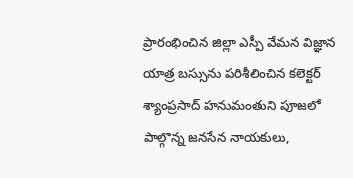ప్రారంభించిన జిల్లా ఎస్పీ వేమన విజ్ఞాన యాత్ర బస్సును పరిశీలించిన కలెక్టర్ శ్యాంప్రసాద్ హనుమంతుని పూజలో పాల్గొన్న జనసేన నాయకులు,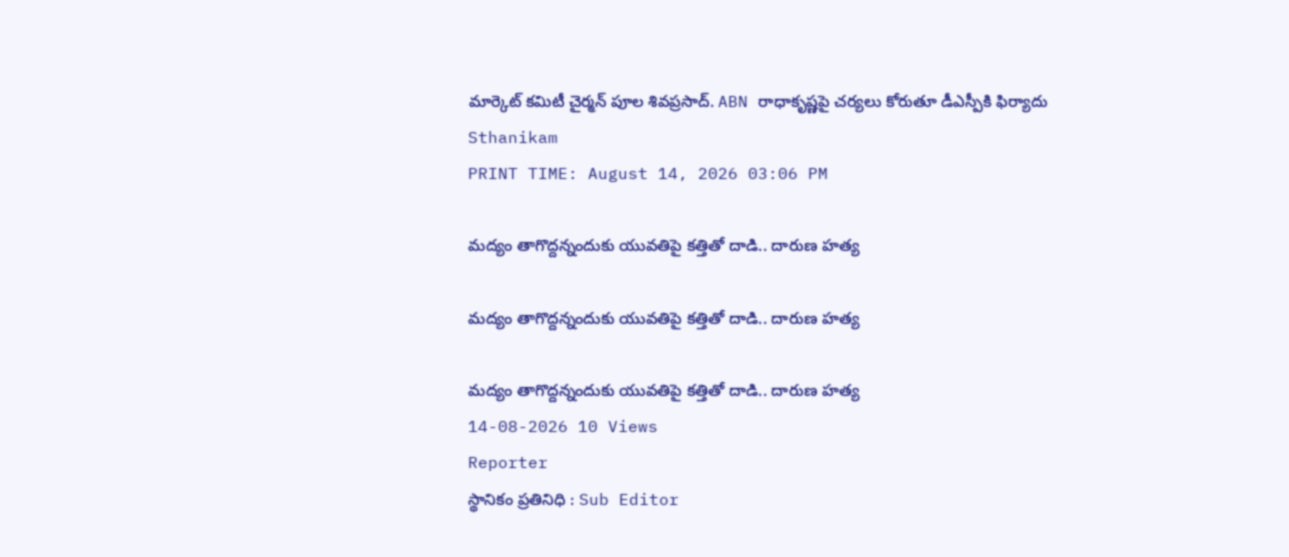మార్కెట్ కమిటీ చైర్మన్ పూల శివప్రసాద్. ABN రాధాకృష్ణపై చర్యలు కోరుతూ డీఎస్పీకి ఫిర్యాదు
Sthanikam
PRINT TIME: August 14, 2026 03:06 PM

మద్యం తాగొద్దన్నందుకు యువతిపై కత్తితో దాడి.. దారుణ హత్య

మద్యం తాగొద్దన్నందుకు యువతిపై కత్తితో దాడి.. దారుణ హత్య

మద్యం తాగొద్దన్నందుకు యువతిపై కత్తితో దాడి.. దారుణ హత్య
14-08-2026 10 Views
Reporter
స్థానికం ప్రతినిధి : Sub Editor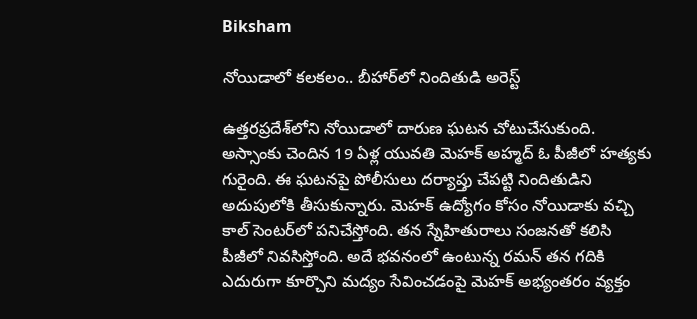Biksham

నోయిడాలో కలకలం.. బీహార్‌లో నిందితుడి అరెస్ట్

ఉత్తరప్రదేశ్‌లోని నోయిడాలో దారుణ ఘటన చోటుచేసుకుంది. అస్సాంకు చెందిన 19 ఏళ్ల యువతి మెహక్ అహ్మద్‌ ఓ పీజీలో హత్యకు గురైంది. ఈ ఘటనపై పోలీసులు దర్యాప్తు చేపట్టి నిందితుడిని అదుపులోకి తీసుకున్నారు. మెహక్ ఉద్యోగం కోసం నోయిడాకు వచ్చి కాల్ సెంటర్‌లో పనిచేస్తోంది. తన స్నేహితురాలు సంజనతో కలిసి పీజీలో నివసిస్తోంది. అదే భవనంలో ఉంటున్న రమన్ తన గదికి ఎదురుగా కూర్చొని మద్యం సేవించడంపై మెహక్ అభ్యంతరం వ్యక్తం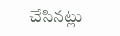చేసినట్లు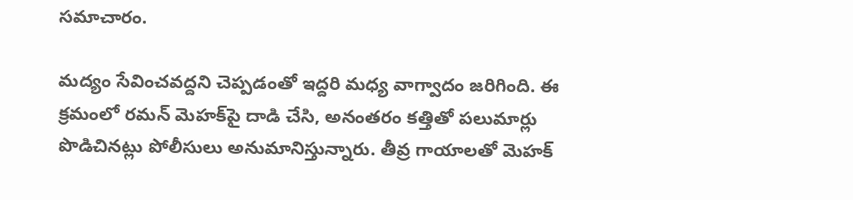సమాచారం.

మద్యం సేవించవద్దని చెప్పడంతో ఇద్దరి మధ్య వాగ్వాదం జరిగింది. ఈ క్రమంలో రమన్ మెహక్‌పై దాడి చేసి, అనంతరం కత్తితో పలుమార్లు పొడిచినట్లు పోలీసులు అనుమానిస్తున్నారు. తీవ్ర గాయాలతో మెహక్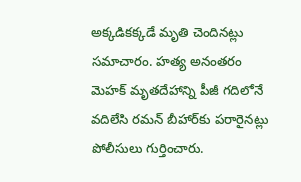అక్కడికక్కడే మృతి చెందినట్లు సమాచారం. హత్య అనంతరం మెహక్ మృతదేహాన్ని పీజీ గదిలోనే వదిలేసి రమన్ బీహార్‌కు పరారైనట్లు పోలీసులు గుర్తించారు.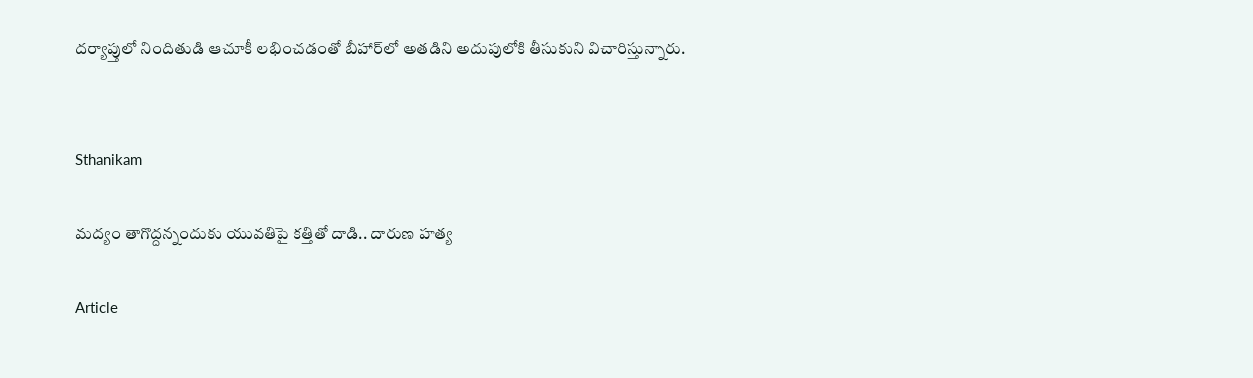దర్యాప్తులో నిందితుడి ఆచూకీ లభించడంతో బీహార్‌లో అతడిని అదుపులోకి తీసుకుని విచారిస్తున్నారు.


Sthanikam

మద్యం తాగొద్దన్నందుకు యువతిపై కత్తితో దాడి.. దారుణ హత్య

Article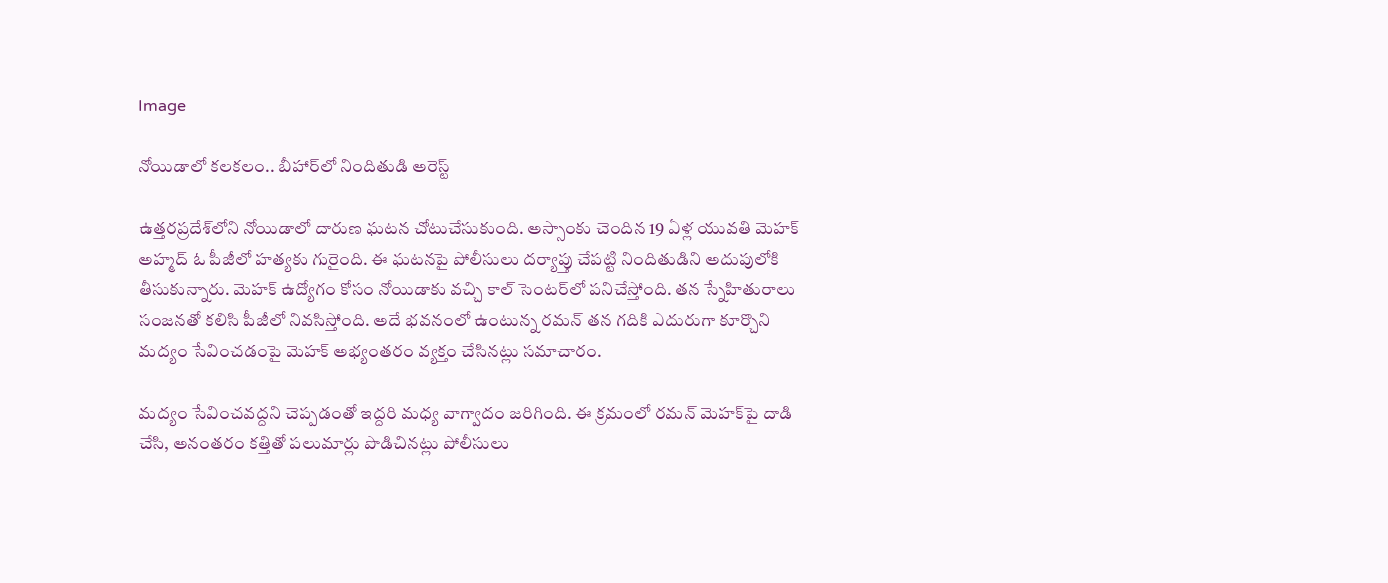Image

నోయిడాలో కలకలం.. బీహార్‌లో నిందితుడి అరెస్ట్

ఉత్తరప్రదేశ్‌లోని నోయిడాలో దారుణ ఘటన చోటుచేసుకుంది. అస్సాంకు చెందిన 19 ఏళ్ల యువతి మెహక్ అహ్మద్‌ ఓ పీజీలో హత్యకు గురైంది. ఈ ఘటనపై పోలీసులు దర్యాప్తు చేపట్టి నిందితుడిని అదుపులోకి తీసుకున్నారు. మెహక్ ఉద్యోగం కోసం నోయిడాకు వచ్చి కాల్ సెంటర్‌లో పనిచేస్తోంది. తన స్నేహితురాలు సంజనతో కలిసి పీజీలో నివసిస్తోంది. అదే భవనంలో ఉంటున్న రమన్ తన గదికి ఎదురుగా కూర్చొని మద్యం సేవించడంపై మెహక్ అభ్యంతరం వ్యక్తం చేసినట్లు సమాచారం.

మద్యం సేవించవద్దని చెప్పడంతో ఇద్దరి మధ్య వాగ్వాదం జరిగింది. ఈ క్రమంలో రమన్ మెహక్‌పై దాడి చేసి, అనంతరం కత్తితో పలుమార్లు పొడిచినట్లు పోలీసులు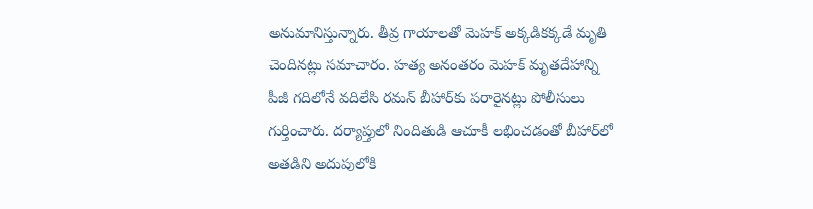అనుమానిస్తున్నారు. తీవ్ర గాయాలతో మెహక్ అక్కడికక్కడే మృతి చెందినట్లు సమాచారం. హత్య అనంతరం మెహక్ మృతదేహాన్ని పీజీ గదిలోనే వదిలేసి రమన్ బీహార్‌కు పరారైనట్లు పోలీసులు గుర్తించారు. దర్యాప్తులో నిందితుడి ఆచూకీ లభించడంతో బీహార్‌లో అతడిని అదుపులోకి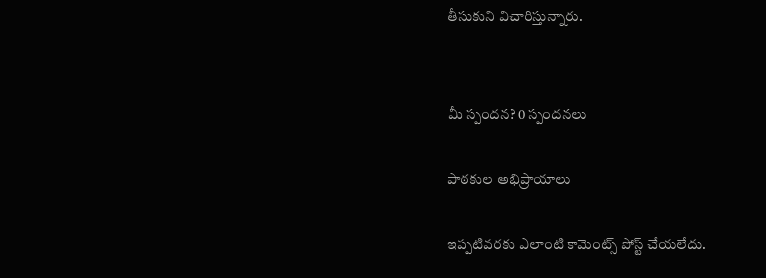తీసుకుని విచారిస్తున్నారు.


మీ స్పందన? 0 స్పందనలు

పాఠకుల అభిప్రాయాలు

ఇప్పటివరకు ఎలాంటి కామెంట్స్ పోస్ట్ చేయలేదు.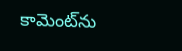కామెంట్‌ను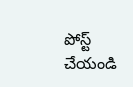పోస్ట్ చేయండి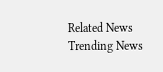Related News
Trending News